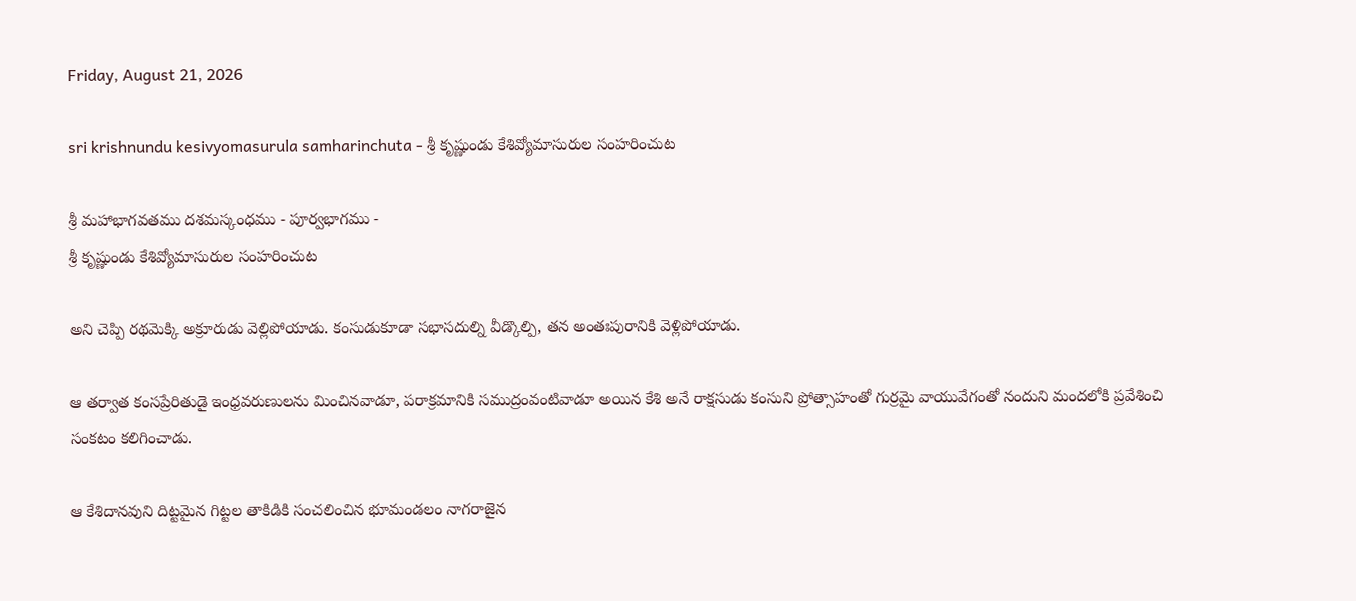Friday, August 21, 2026

sri krishnundu kesivyomasurula samharinchuta - శ్రీ కృష్ణుండు కేశివ్యోమాసురుల సంహరించుట

శ్రీ మహాభాగవతము దశమస్కంధము - పూర్వభాగము -
శ్రీ కృష్ణుండు కేశివ్యోమాసురుల సంహరించుట

అని చెప్పి రథమెక్కి అక్రూరుడు వెల్లిపోయాడు. కంసుడుకూడా సభాసదుల్ని వీడ్కొల్పి, తన అంతఃపురానికి వెళ్లిపోయాడు.

ఆ తర్వాత కంసప్రేరితుడై ఇంధ్రవరుణులను మించినవాడూ, పరాక్రమానికి సముద్రంవంటివాడూ అయిన కేశి అనే రాక్షసుడు కంసుని ప్రోత్సాహంతో గుర్రమై వాయువేగంతో నందుని మందలోకి ప్రవేశించి సంకటం కలిగించాడు.

ఆ కేశిదానవుని దిట్టమైన గిట్టల తాకిడికి సంచలించిన భూమండలం నాగరాజైన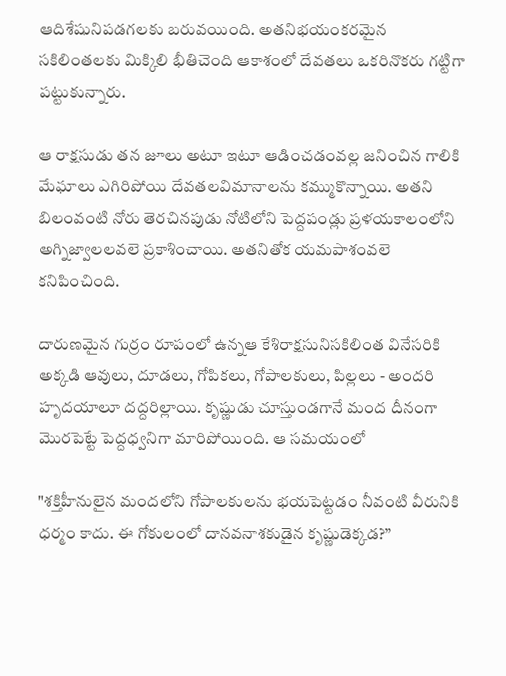ఆదిశేషునిపడగలకు బరువయింది. అతనిభయంకరమైన సకిలింతలకు మిక్కిలి భీతిచెంది ఆకాశంలో దేవతలు ఒకరినొకరు గట్టిగా పట్టుకున్నారు.

ఆ రాక్షసుడు తన జూలు అటూ ఇటూ ఆడించడంవల్ల జనించిన గాలికి మేఘాలు ఎగిరిపోయి దేవతలవిమానాలను కమ్ముకొన్నాయి. అతని బిలంవంటి నోరు తెరచినపుడు నోటిలోని పెద్దపండ్లు ప్రళయకాలంలోని అగ్నిజ్వాలలవలె ప్రకాశించాయి. అతనితోక యమపాశంవలె కనిపించింది.

దారుణమైన గుర్రం రూపంలో ఉన్నఆ కేశిరాక్షసునిసకిలింత వినేసరికి అక్కడి ఆవులు, దూడలు, గోపికలు, గోపాలకులు, పిల్లలు - అందరి హృదయాలూ దద్దరిల్లాయి. కృష్ణుడు చూస్తుండగానే మంద దీనంగా మొరపెట్టే పెద్దధ్వనిగా మారిపోయింది. ఆ సమయంలో

"శక్తిహీనులైన మందలోని గోపాలకులను భయపెట్టడం నీవంటి వీరునికి ధర్మం కాదు. ఈ గోకులంలో దానవనాశకుడైన కృష్ణుడెక్కడ?”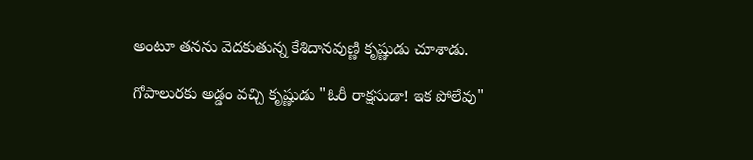అంటూ తనను వెదకుతున్న కేశిదానవుణ్ణి కృష్ణుడు చూశాడు.

గోపాలురకు అడ్డం వచ్చి కృష్ణుడు "ఓరీ రాక్షసుడా! ఇక పోలేవు"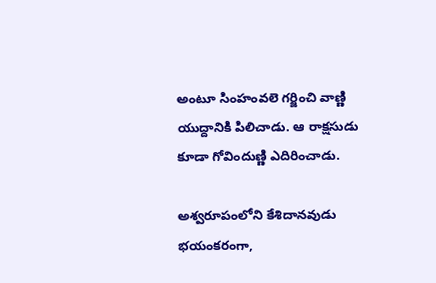అంటూ సింహంవలె గర్జించి వాణ్ణి యుద్దానికి పిలిచాడు. ఆ రాక్షసుడు కూడా గోవిందుణ్ణి ఎదిరించాడు.

అశ్వరూపంలోని కేశిదానవుడు భయంకరంగా,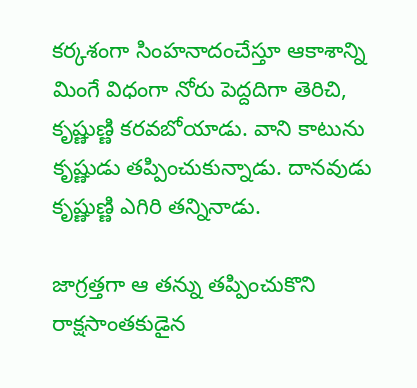కర్కశంగా సింహనాదంచేస్తూ ఆకాశాన్ని మింగే విధంగా నోరు పెద్దదిగా తెరిచి, కృష్ణుణ్ణి కరవబోయాడు. వాని కాటును కృష్ణుడు తప్పించుకున్నాడు. దానవుడు కృష్ణుణ్ణి ఎగిరి తన్నినాడు.

జాగ్రత్తగా ఆ తన్ను తప్పించుకొని రాక్షసాంతకుడైన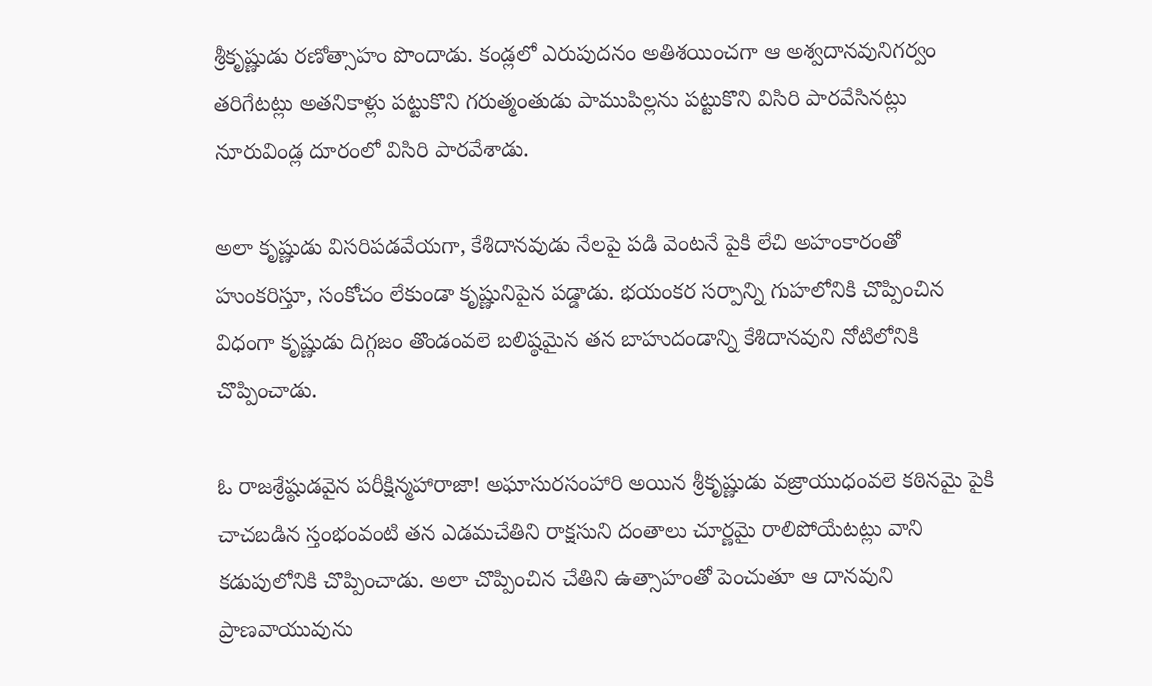శ్రీకృష్ణుడు రణోత్సాహం పొందాడు. కండ్లలో ఎరుపుదనం అతిశయించగా ఆ అశ్వదానవునిగర్వం తరిగేటట్లు అతనికాళ్లు పట్టుకొని గరుత్మంతుడు పాముపిల్లను పట్టుకొని విసిరి పారవేసినట్లు నూరువిండ్ల దూరంలో విసిరి పారవేశాడు.

అలా కృష్ణుడు విసరిపడవేయగా, కేశిదానవుడు నేలపై పడి వెంటనే పైకి లేచి అహంకారంతో హుంకరిస్తూ, సంకోచం లేకుండా కృష్ణునిపైన పడ్డాడు. భయంకర సర్పాన్ని గుహలోనికి చొప్పించిన విధంగా కృష్ణుడు దిగ్గజం తొండంవలె బలిష్ఠమైన తన బాహుదండాన్ని కేశిదానవుని నోటిలోనికి చొప్పించాడు.

ఓ రాజశ్రేష్ఠుడవైన పరీక్షిన్మహారాజా! అఘాసురసంహారి అయిన శ్రీకృష్ణుడు వజ్రాయుధంవలె కఠినమై పైకి చాచబడిన స్తంభంవంటి తన ఎడమచేతిని రాక్షసుని దంతాలు చూర్ణమై రాలిపోయేటట్లు వాని కడుపులోనికి చొప్పించాడు. అలా చొప్పించిన చేతిని ఉత్సాహంతో పెంచుతూ ఆ దానవుని ప్రాణవాయువును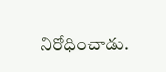నిరోధించాడు.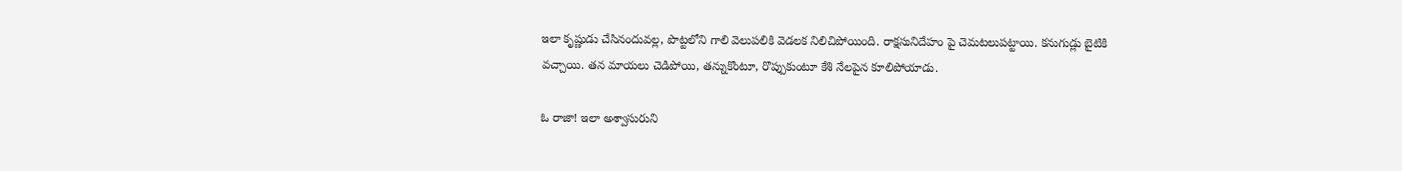ఇలా కృష్ణుడు చేసినందువల్ల, పొట్టలోని గాలి వెలుపలికి వెడలక నిలిచిపోయింది. రాక్షసునిదేహం పై చెమటలుపట్టాయి. కనుగుడ్లు బైటికి వచ్చాయి. తన మాయలు చెడిపోయి, తన్నుకొంటూ, రొప్పుకుంటూ కేశి నేలపైన కూలిపోయాడు.

ఓ రాజా! ఇలా అశ్వాసురుని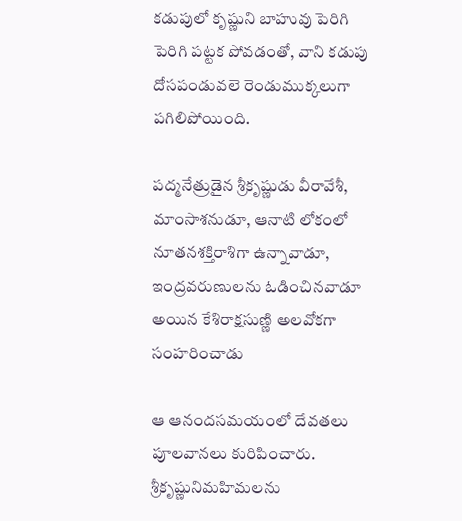కడుపులో కృష్ణుని బాహువు పెరిగి పెరిగి పట్టక పోవడంతో, వాని కడుపు దోసపండువలె రెండుముక్కలుగా పగిలిపోయింది.

పద్మనేత్రుడైన శ్రీకృష్ణుడు వీరావేశీ, మాంసాశనుడూ, ఆనాటి లోకంలో నూతనశక్తిరాశిగా ఉన్నావాడూ, ఇంద్రవరుణులను ఓడించినవాడూ అయిన కేశిరాక్షసుణ్ణి అలవోకగా సంహరించాడు

ఆ ఆనందసమయంలో దేవతలు పూలవానలు కురిపించారు. శ్రీకృష్ణునిమహిమలను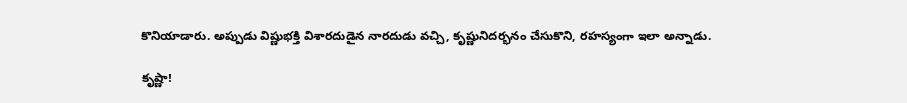కొనియాడారు. అప్పుడు విష్ణుభక్తి విశారదుడైన నారదుడు వచ్చి, కృష్ణునిదర్భనం చేసుకొని, రహస్యంగా ఇలా అన్నాడు.

కృష్ణా!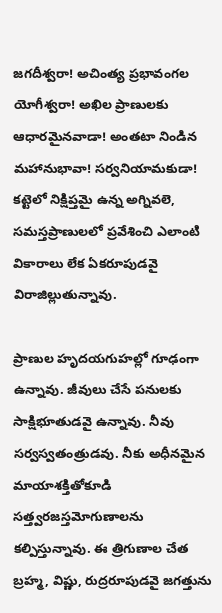జగదీశ్వరా! అచింత్య ప్రభావంగల యోగీశ్వరా! అఖిల ప్రాణులకు ఆధారమైనవాడా! అంతటా నిండిన మహానుభావా! సర్వనియామకుడా! కట్టెలో నిక్షిప్తమై ఉన్న అగ్నివలె, సమస్తప్రాణులలో ప్రవేశించి ఎలాంటి వికారాలు లేక ఏకరూపుడవై విరాజిల్లుతున్నావు.

ప్రాణుల హృదయగుహల్లో గూఢంగా ఉన్నావు. జీవులు చేసే పనులకు సాక్షిభూతుడవై ఉన్నావు. నీవు సర్వస్వతంత్రుడవు. నీకు అధీనమైన మాయాశక్తితోకూడి సత్త్వరజస్తమోగుణాలను కల్పిస్తున్నావు. ఈ త్రిగుణాల చేత బ్రహ్మ, విష్ణు, రుద్రరూపుడవై జగత్తును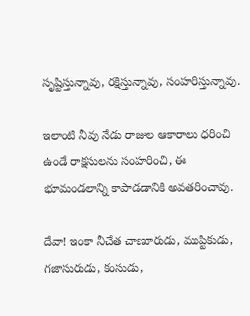సృష్టిస్తున్నావు, రక్షిస్తున్నావు, సంహరిస్తున్నావు.

ఇలాంటి నీవు నేడు రాజుల ఆకారాలు ధరించి ఉండే రాక్షసులను సంహరించి, ఈ భూమండలాన్ని కాపాడడానికి అవతరించావు.

దేవా! ఇంకా నీచేత చాణూరుడు, ముప్టికుడు, గజాసురుడు, కంసుడు,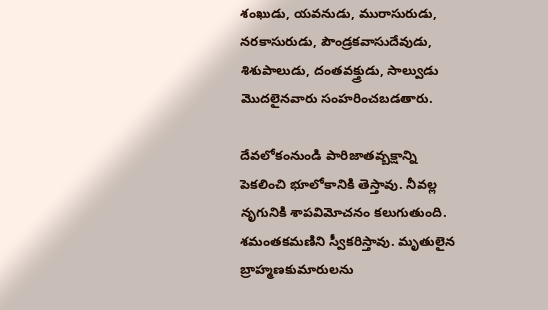శంఖుడు, యవనుడు, మురాసురుడు, నరకాసురుడు, పౌండ్రకవాసుదేవుడు, శిశుపాలుడు, దంతవక్త్రుడు, సాల్వుడు మొదలైనవారు సంహరించబడతారు.

దేవలోకంనుండి పారిజాతవ్బక్షాన్ని పెకలించి భూలోకానికి తెస్తావు. నీవల్ల నృగునికి శాపవిమోచనం కలుగుతుంది. శమంతకమణిని స్వీకరిస్తావు. మృతులైన బ్రాహ్మణకుమారులను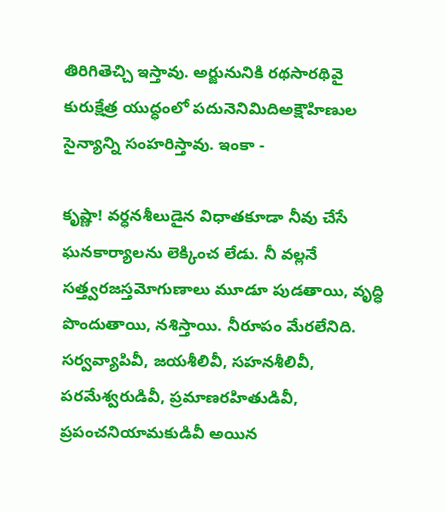తిరిగితెచ్చి ఇస్తావు. అర్జునునికి రథసారథివై కురుక్షేత్ర యుద్ధంలో పదునెనిమిదిఅక్షౌహిణుల సైన్యాన్ని సంహరిస్తావు. ఇంకా -

కృష్ణా! వర్ధనశీలుడైన విధాతకూడా నీవు చేసే ఘనకార్యాలను లెక్కించ లేడు. నీ వల్లనే సత్త్వరజస్తమోగుణాలు మూడూ పుడతాయి, వృద్ధి పొందుతాయి, నశిస్తాయి. నీరూపం మేరలేనిది. సర్వవ్యాపివీ, జయశీలివీ, సహనశీలివీ, పరమేశ్వరుడివీ, ప్రమాణరహితుడివీ, ప్రపంచనియామకుడివీ అయిన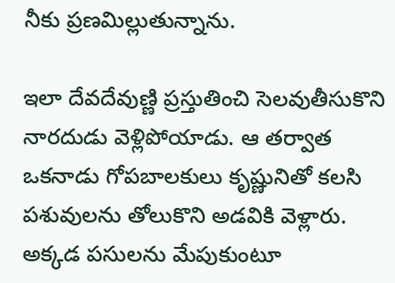నీకు ప్రణమిల్లుతున్నాను.

ఇలా దేవదేవుణ్ణి ప్రస్తుతించి సెలవుతీసుకొని నారదుడు వెళ్లిపోయాడు. ఆ తర్వాత ఒకనాడు గోపబాలకులు కృష్ణునితో కలసి పశువులను తోలుకొని అడవికి వెళ్లారు. అక్కడ పసులను మేపుకుంటూ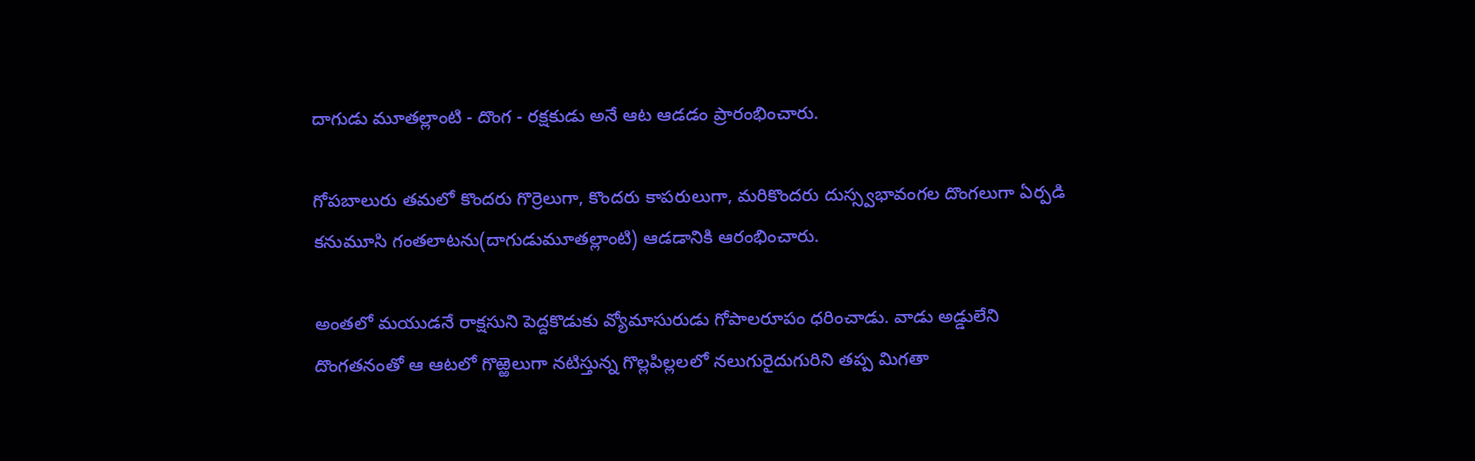దాగుడు మూతల్లాంటి - దొంగ - రక్షకుడు అనే ఆట ఆడడం ప్రారంభించారు.

గోపబాలురు తమలో కొందరు గొర్రెలుగా, కొందరు కాపరులుగా, మరికొందరు దుస్స్వభావంగల దొంగలుగా ఏర్పడి కనుమూసి గంతలాటను(దాగుడుమూతల్లాంటి) ఆడడానికి ఆరంభించారు.

అంతలో మయుడనే రాక్షసుని పెద్దకొడుకు వ్యోమాసురుడు గోపాలరూపం ధరించాడు. వాడు అడ్డులేని దొంగతనంతో ఆ ఆటలో గొఱ్ఱెలుగా నటిస్తున్న గొల్లపిల్లలలో నలుగురైదుగురిని తప్ప మిగతా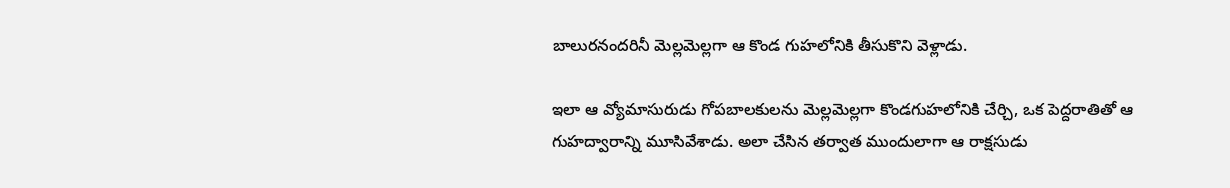బాలురనందరినీ మెల్లమెల్లగా ఆ కొండ గుహలోనికి తీసుకొని వెళ్లాడు.

ఇలా ఆ వ్యోమాసురుడు గోపబాలకులను మెల్లమెల్లగా కొండగుహలోనికి చేర్చి, ఒక పెద్దరాతితో ఆ గుహద్వారాన్ని మూసివేశాడు. అలా చేసిన తర్వాత ముందులాగా ఆ రాక్షసుడు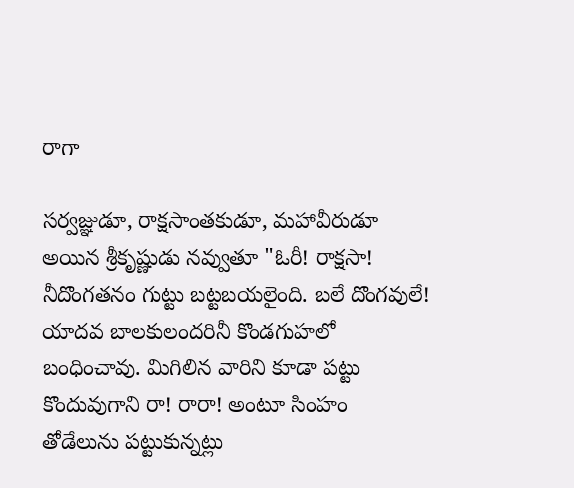రాగా

సర్వజ్ఞుడూ, రాక్షసాంతకుడూ, మహావీరుడూ అయిన శ్రీకృష్ణుడు నవ్వుతూ "ఓరీ! రాక్షసా! నీదొంగతనం గుట్టు బట్టబయలైంది. బలే దొంగవులే! యాదవ బాలకులందరినీ కొండగుహలో బంధించావు. మిగిలిన వారిని కూడా పట్టు కొందువుగాని రా! రారా! అంటూ సింహం తోడేలును పట్టుకున్నట్లు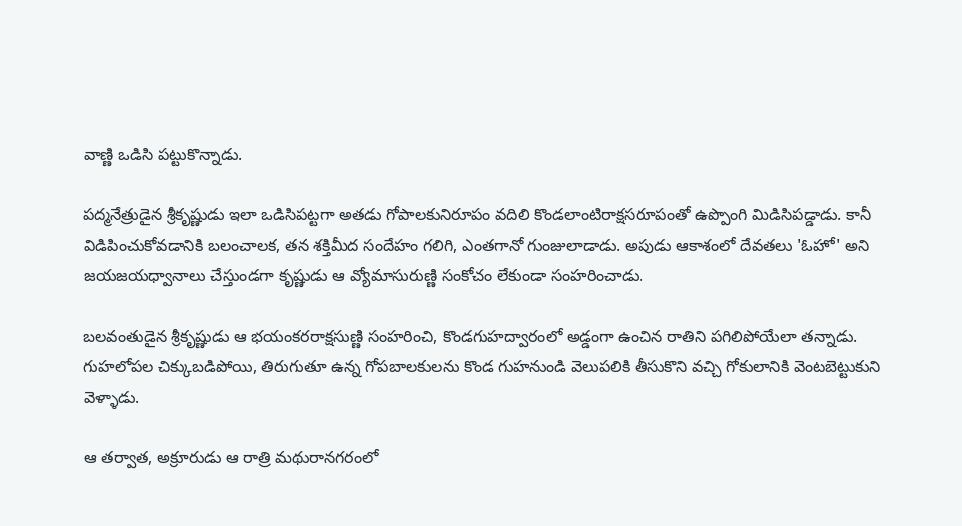వాణ్ణి ఒడిసి పట్టుకొన్నాడు.

పద్మనేత్రుడైన శ్రీకృష్ణుడు ఇలా ఒడిసిపట్టగా అతడు గోపాలకునిరూపం వదిలి కొండలాంటిరాక్షసరూపంతో ఉప్పొంగి మిడిసిపడ్డాడు. కానీ విడిపించుకోవడానికి బలంచాలక, తన శక్తిమీద సందేహం గలిగి, ఎంతగానో గుంజులాడాడు. అపుడు ఆకాశంలో దేవతలు 'ఓహో' అని జయజయధ్వానాలు చేస్తుండగా కృష్ణుడు ఆ వ్యోమాసురుణ్ణి సంకోచం లేకుండా సంహరించాడు.

బలవంతుడైన శ్రీకృష్ణుడు ఆ భయంకరరాక్షసుణ్ణి సంహరించి, కొండగుహద్వారంలో అడ్డంగా ఉంచిన రాతిని పగిలిపోయేలా తన్నాడు. గుహలోపల చిక్కుబడిపోయి, తిరుగుతూ ఉన్న గోపబాలకులను కొండ గుహనుండి వెలుపలికి తీసుకొని వచ్చి గోకులానికి వెంటబెట్టుకుని వెళ్ళాడు.

ఆ తర్వాత, అక్రూరుడు ఆ రాత్రి మథురానగరంలో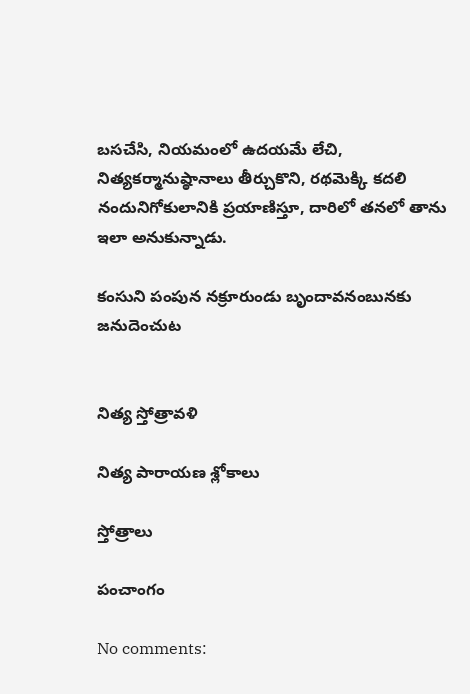బసచేసి, నియమంలో ఉదయమే లేచి, నిత్యకర్మానుష్ఠానాలు తీర్చుకొని, రథమెక్కి కదలి నందునిగోకులానికి ప్రయాణిస్తూ, దారిలో తనలో తాను ఇలా అనుకున్నాడు.

కంసుని పంపున నక్రూరుండు బృందావనంబునకు జనుదెంచుట


నిత్య స్తోత్రావళి

నిత్య పారాయణ శ్లోకాలు

స్తోత్రాలు

పంచాంగం

No comments: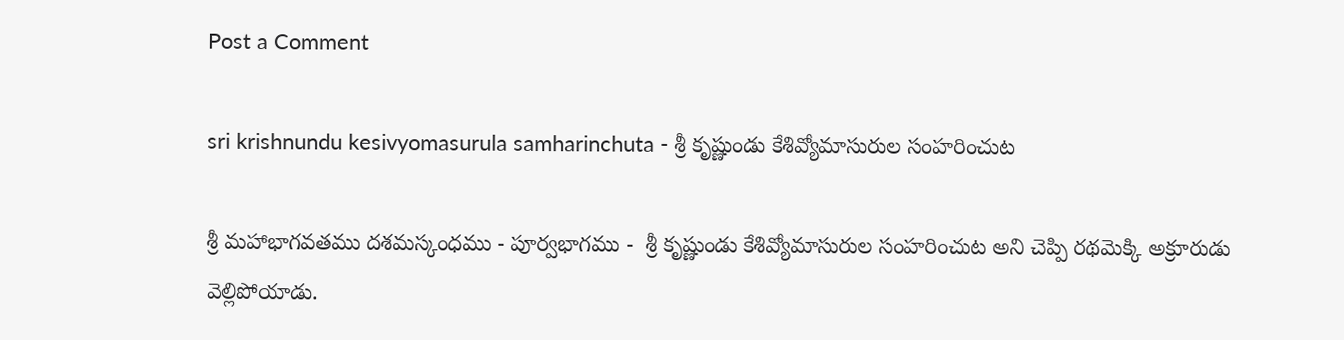Post a Comment

sri krishnundu kesivyomasurula samharinchuta - శ్రీ కృష్ణుండు కేశివ్యోమాసురుల సంహరించుట

శ్రీ మహాభాగవతము దశమస్కంధము - పూర్వభాగము -  శ్రీ కృష్ణుండు కేశివ్యోమాసురుల సంహరించుట అని చెప్పి రథమెక్కి అక్రూరుడు వెల్లిపోయాడు.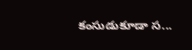కంసుడుకూడా స...